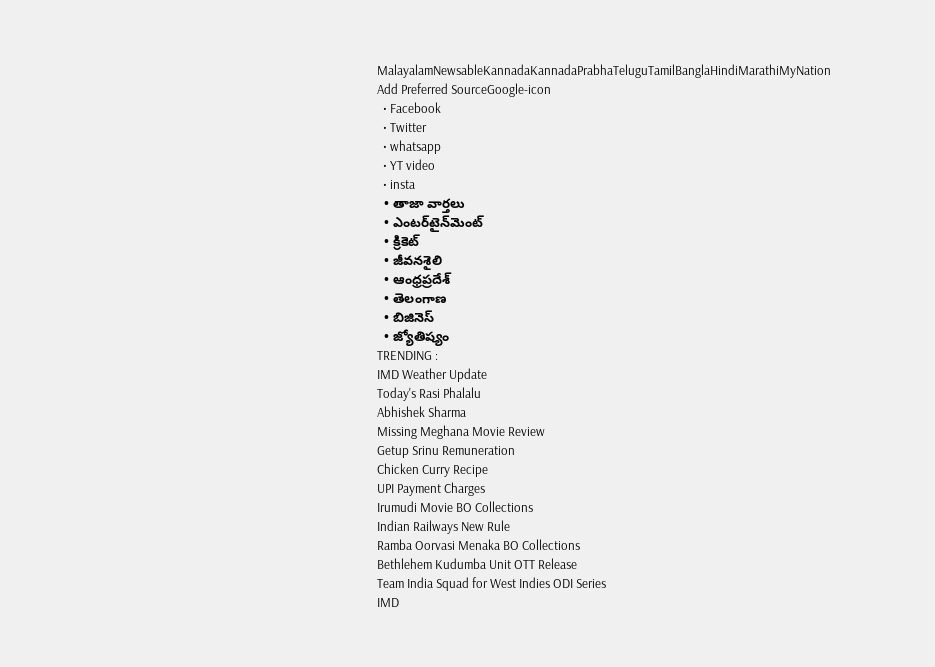MalayalamNewsableKannadaKannadaPrabhaTeluguTamilBanglaHindiMarathiMyNation
Add Preferred SourceGoogle-icon
  • Facebook
  • Twitter
  • whatsapp
  • YT video
  • insta
  • తాజా వార్తలు
  • ఎంటర్‌టైన్‌మెంట్
  • క్రికెట్
  • జీవనశైలి
  • ఆంధ్రప్రదేశ్
  • తెలంగాణ
  • బిజినెస్
  • జ్యోతిష్యం
TRENDING :
IMD Weather Update
Today's Rasi Phalalu
Abhishek Sharma
Missing Meghana Movie Review
Getup Srinu Remuneration
Chicken Curry Recipe
UPI Payment Charges
Irumudi Movie BO Collections
Indian Railways New Rule
Ramba Oorvasi Menaka BO Collections
Bethlehem Kudumba Unit OTT Release
Team India Squad for West Indies ODI Series
IMD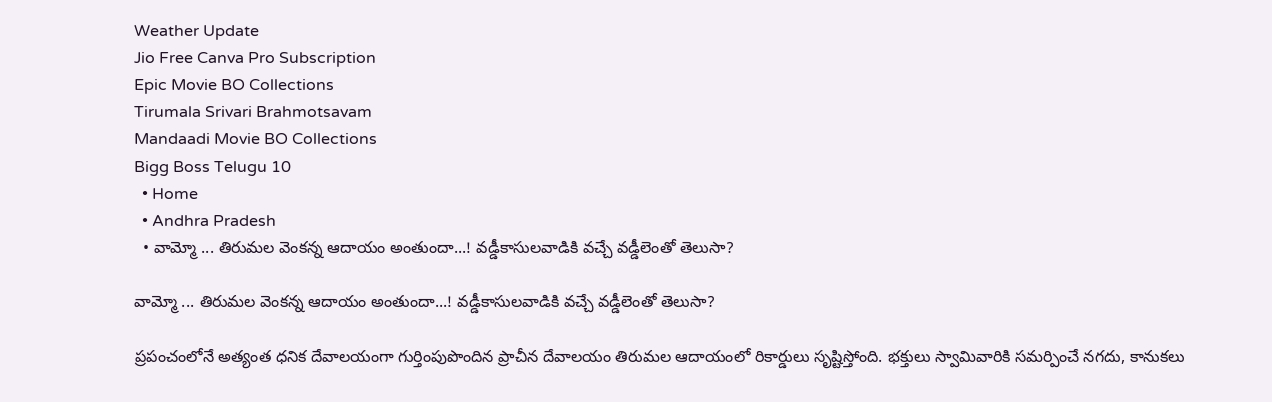Weather Update
Jio Free Canva Pro Subscription
Epic Movie BO Collections
Tirumala Srivari Brahmotsavam
Mandaadi Movie BO Collections
Bigg Boss Telugu 10
  • Home
  • Andhra Pradesh
  • వామ్మో ... తిరుమల వెంకన్న ఆదాయం అంతుందా...! వడ్డీకాసులవాడికి వచ్చే వడ్డీలెంతో తెలుసా?

వామ్మో ... తిరుమల వెంకన్న ఆదాయం అంతుందా...! వడ్డీకాసులవాడికి వచ్చే వడ్డీలెంతో తెలుసా?

ప్రపంచంలోనే అత్యంత ధనిక దేవాలయంగా గుర్తింపుపొందిన ప్రాచీన దేవాలయం తిరుమల ఆదాయంలో రికార్డులు సృష్టిస్తోంది. భక్తులు స్వామివారికి సమర్పించే నగదు, కానుకలు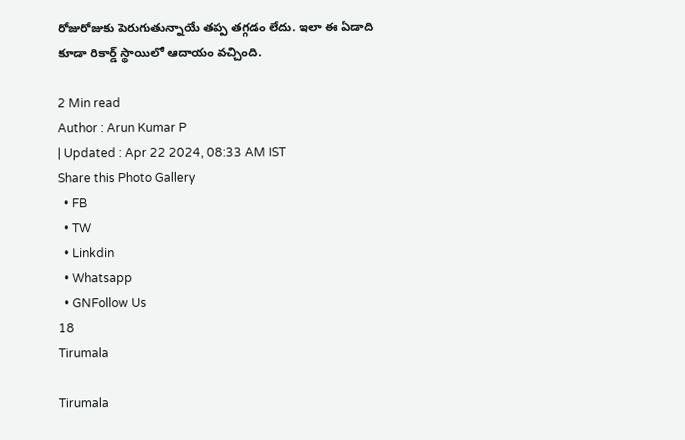రోజురోజుకు పెరుగుతున్నాయే తప్ప తగ్గడం లేదు. ఇలా ఈ ఏడాది కూడా రికార్డ్ స్థాయిలో ఆదాయం వచ్చింది.

2 Min read
Author : Arun Kumar P
| Updated : Apr 22 2024, 08:33 AM IST
Share this Photo Gallery
  • FB
  • TW
  • Linkdin
  • Whatsapp
  • GNFollow Us
18
Tirumala

Tirumala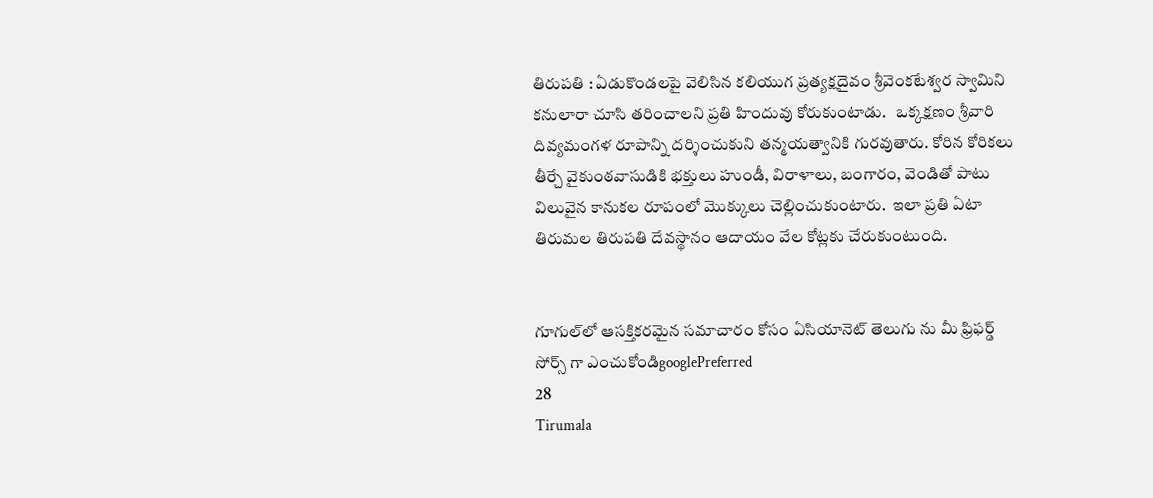తిరుపతి : ఏడుకొండలపై వెలిసిన కలియుగ ప్రత్యక్షదైవం శ్రీవెంకటేశ్వర స్వామిని కనులారా చూసి తరించాలని ప్రతి హిందువు కోరుకుంటాడు.   ఒక్కక్షణం శ్రీవారి దివ్యమంగళ రూపాన్ని దర్శించుకుని తన్మయత్వానికి గురవుతారు. కోరిన కోరికలు తీర్చే వైకుంఠవాసుడికి భక్తులు హుండీ, విరాళాలు, బంగారం, వెండితో పాటు విలువైన కానుకల రూపంలో మొక్కులు చెల్లించుకుంటారు.  ఇలా ప్రతి ఏటా తిరుమల తిరుపతి దేవస్థానం ఆదాయం వేల కోట్లకు చేరుకుంటుంది.


గూగుల్‌లో ఆసక్తికరమైన సమాచారం కోసం ఏసియానెట్ తెలుగు ను మీ ఫ్రిఫర్డ్ సోర్స్ గా ఎంచుకోండిgooglePreferred
28
Tirumala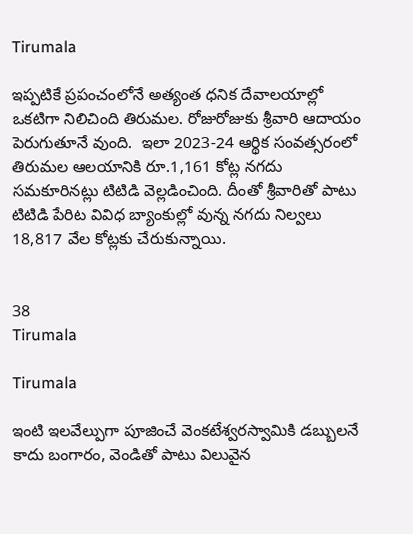Tirumala

ఇప్పటికే ప్రపంచంలోనే అత్యంత ధనిక దేవాలయాల్లో ఒకటిగా నిలిచింది తిరుమల. రోజురోజుకు శ్రీవారి ఆదాయం పెరుగుతూనే వుంది.  ఇలా 2023-24 ఆర్థిక సంవత్సరంలో తిరుమల ఆలయానికి రూ.1,161 కోట్ల నగదు సమకూరినట్లు టిటిడి వెల్లడించింది. దీంతో శ్రీవారితో పాటు టిటిడి పేరిట వివిధ బ్యాంకుల్లో వున్న నగదు నిల్వలు 18,817 వేల కోట్లకు చేరుకున్నాయి.


38
Tirumala

Tirumala

ఇంటి ఇలవేల్పుగా పూజించే వెంకటేశ్వరస్వామికి డబ్బులనే కాదు బంగారం, వెండితో పాటు విలువైన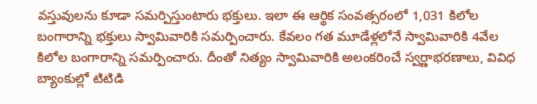వస్తువులను కూడా సమర్పిస్తుంటారు భక్తులు. ఇలా ఈ ఆర్థిక సంవత్సరంలో 1,031 కిలోల బంగారాన్ని భక్తులు స్వామివారికి సమర్పించారు. కేవలం గత మూడేళ్లలోనే స్వామివారికి 4వేల కిలోల బంగారాన్ని సమర్పించారు. దీంతో నిత్యం స్వామివారికి అలంకరించే స్వర్ణాభరణాలు, వివిధ బ్యాంకుల్లో టిటిడి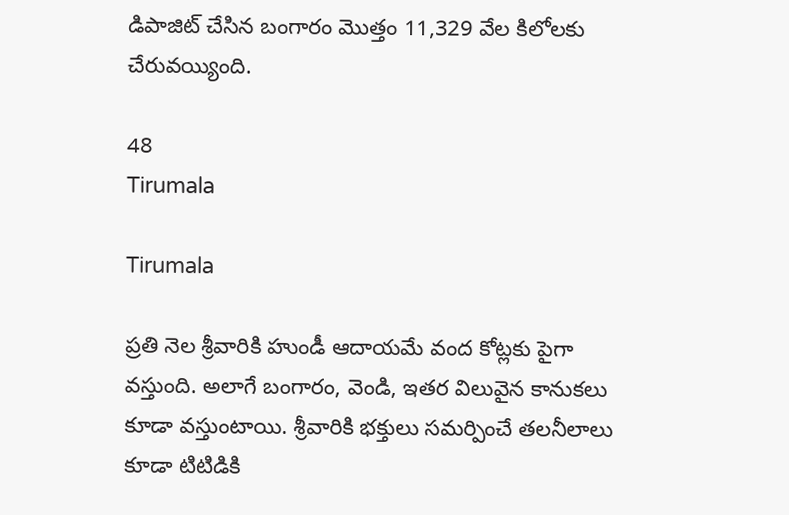డిపాజిట్ చేసిన బంగారం మొత్తం 11,329 వేల కిలోలకు చేరువయ్యింది.

48
Tirumala

Tirumala

ప్రతి నెల శ్రీవారికి హుండీ ఆదాయమే వంద కోట్లకు పైగా వస్తుంది. అలాగే బంగారం, వెండి, ఇతర విలువైన కానుకలు కూడా వస్తుంటాయి. శ్రీవారికి భక్తులు సమర్పించే తలనీలాలు కూడా టిటిడికి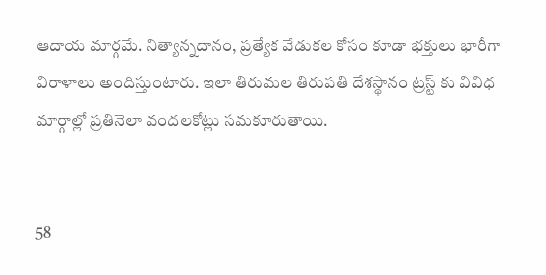ఆదాయ మార్గమే. నిత్యాన్నదానం, ప్రత్యేక వేడుకల కోసం కూడా భక్తులు భారీగా విరాళాలు అందిస్తుంటారు. ఇలా తిరుమల తిరుపతి దేశస్థానం ట్రస్ట్ కు వివిధ మార్గాల్లో ప్రతినెలా వందలకోట్లు సమకూరుతాయి.


58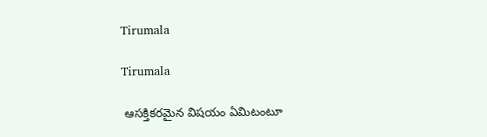Tirumala

Tirumala

 ఆసక్తికరమైన విషయం ఏమిటంటూ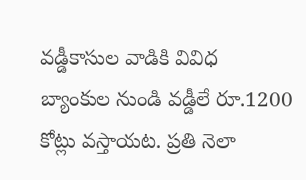వడ్డీకాసుల వాడికి వివిధ బ్యాంకుల నుండి వడ్డీలే రూ.1200 కోట్లు వస్తాయట. ప్రతి నెలా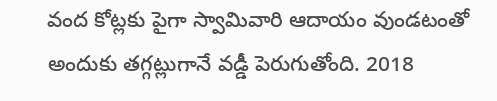వంద కోట్లకు పైగా స్వామివారి ఆదాయం వుండటంతో అందుకు తగ్గట్లుగానే వడ్డీ పెరుగుతోంది. 2018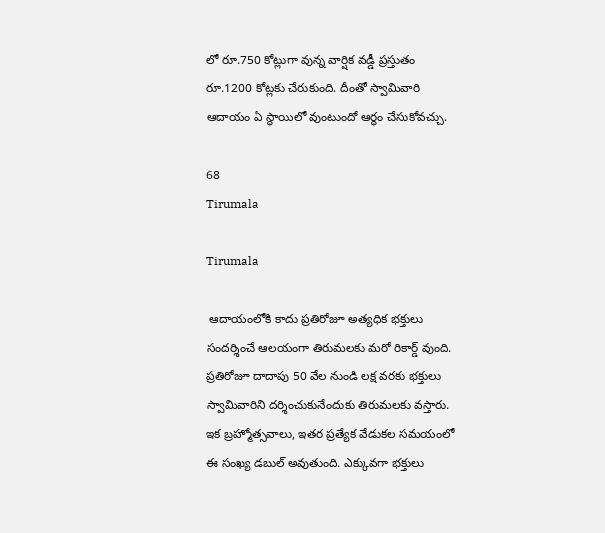లో రూ.750 కోట్లుగా వున్న వార్షిక వడ్డీ ప్రస్తుతం రూ.1200 కోట్లకు చేరుకుంది. దీంతో స్వామివారి ఆదాయం ఏ స్థాయిలో వుంటుందో ఆర్థం చేసుకోవచ్చు.

68
Tirumala

Tirumala

 ఆదాయంలోకి కాదు ప్రతిరోజూ అత్యధిక భక్తులు సందర్శించే ఆలయంగా తిరుమలకు మరో రికార్డ్ వుంది. ప్రతిరోజూ దాదాపు 50 వేల నుండి లక్ష వరకు భక్తులు స్వామివారిని దర్శించుకునేందుకు తిరుమలకు వస్తారు. ఇక బ్రహ్మోత్సవాలు, ఇతర ప్రత్యేక వేడుకల సమయంలో ఈ సంఖ్య డబుల్ అవుతుంది. ఎక్కువగా భక్తులు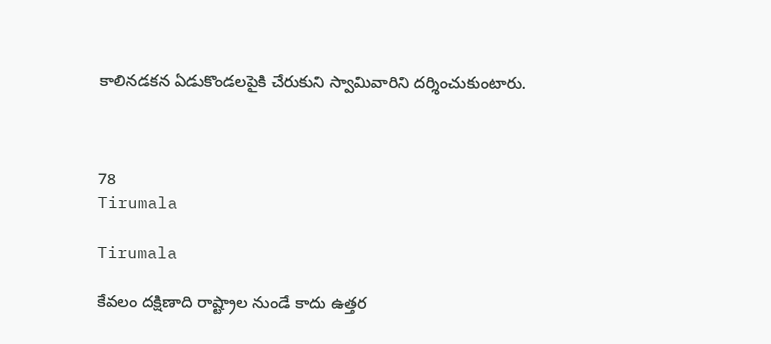కాలినడకన ఏడుకొండలపైకి చేరుకుని స్వామివారిని దర్శించుకుంటారు.



78
Tirumala

Tirumala

కేవలం దక్షిణాది రాష్ట్రాల నుండే కాదు ఉత్తర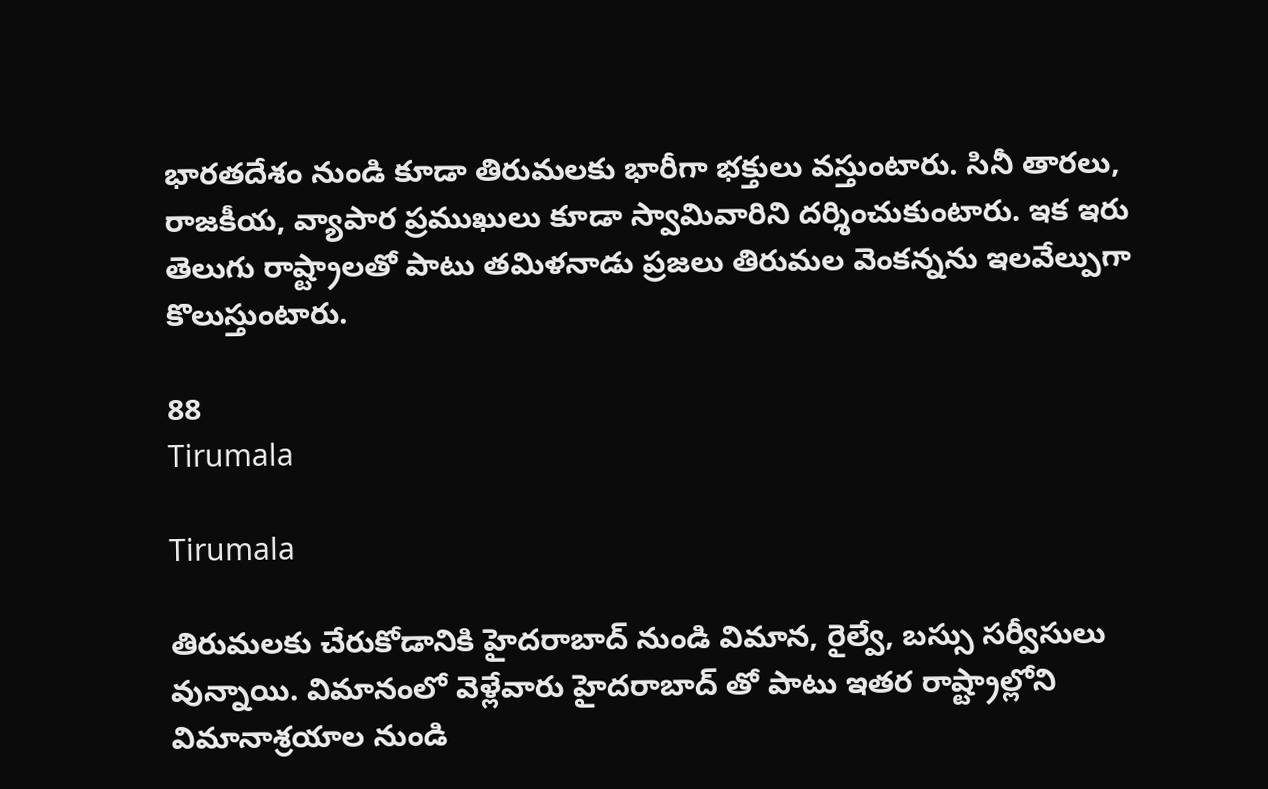భారతదేశం నుండి కూడా తిరుమలకు భారీగా భక్తులు వస్తుంటారు. సినీ తారలు, రాజకీయ, వ్యాపార ప్రముఖులు కూడా స్వామివారిని దర్శించుకుంటారు. ఇక ఇరు తెలుగు రాష్ట్రాలతో పాటు తమిళనాడు ప్రజలు తిరుమల వెంకన్నను ఇలవేల్పుగా కొలుస్తుంటారు.

88
Tirumala

Tirumala

తిరుమలకు చేరుకోడానికి హైదరాబాద్ నుండి విమాన, రైల్వే, బస్సు సర్వీసులు వున్నాయి. విమానంలో వెళ్లేవారు హైదరాబాద్ తో పాటు ఇతర రాష్ట్రాల్లోని విమానాశ్రయాల నుండి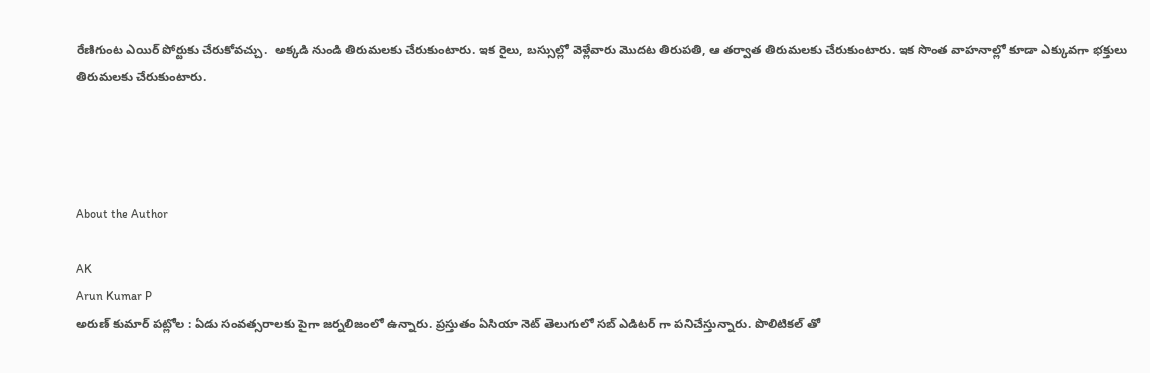రేణిగుంట ఎయిర్ పోర్టుకు చేరుకోవచ్చు.  అక్కడి నుండి తిరుమలకు చేరుకుంటారు. ఇక రైలు, బస్సుల్లో వెళ్లేవారు మొదట తిరుపతి, ఆ తర్వాత తిరుమలకు చేరుకుంటారు. ఇక సొంత వాహనాల్లో కూడా ఎక్కువగా భక్తులు తిరుమలకు చేరుకుంటారు.




About the Author

AK
Arun Kumar P
అరుణ్ కుమార్ పట్లోల : ఏడు సంవత్సరాలకు పైగా జర్నలిజంలో ఉన్నారు. ప్రస్తుతం ఏసియా నెట్ తెలుగులో సబ్ ఎడిటర్ గా పనిచేస్తున్నారు. పొలిటికల్ తో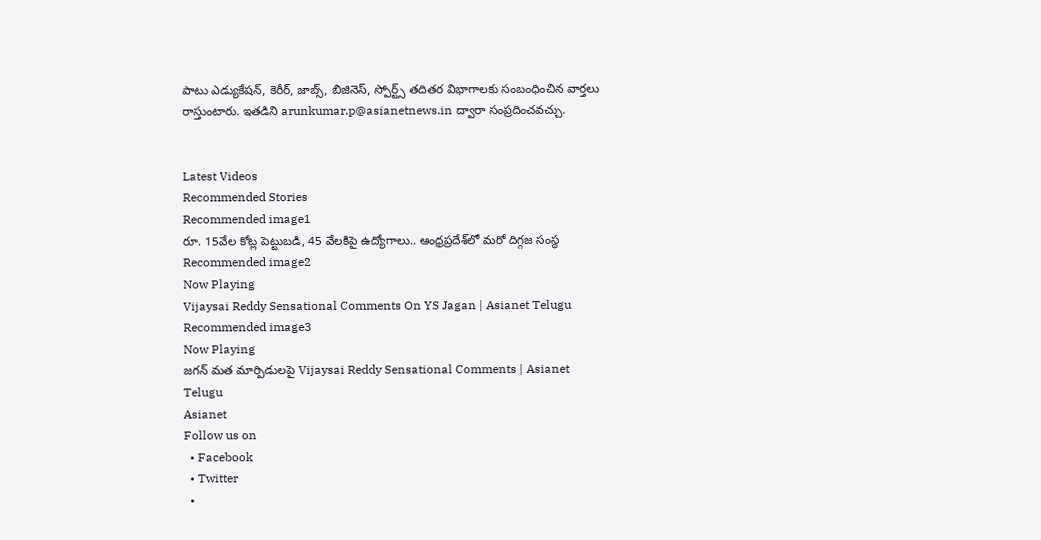పాటు ఎడ్యుకేషన్, కెరీర్, జాబ్స్, బిజినెస్, స్పోర్ట్స్ తదితర విభాగాలకు సంబంధించిన వార్తలు రాస్తుంటారు. ఇతడిని arunkumar.p@asianetnews.in ద్వారా సంప్రదించవచ్చు.


Latest Videos
Recommended Stories
Recommended image1
రూ. 15వేల కోట్ల పెట్టుబ‌డి, 45 వేల‌కిపై ఉద్యోగాలు.. ఆంధ్ర‌ప్ర‌దేశ్‌లో మ‌రో దిగ్గజ సంస్థ
Recommended image2
Now Playing
Vijaysai Reddy Sensational Comments On YS Jagan | Asianet Telugu
Recommended image3
Now Playing
జగన్ మత మార్పిడులపై Vijaysai Reddy Sensational Comments | Asianet Telugu
Asianet
Follow us on
  • Facebook
  • Twitter
  •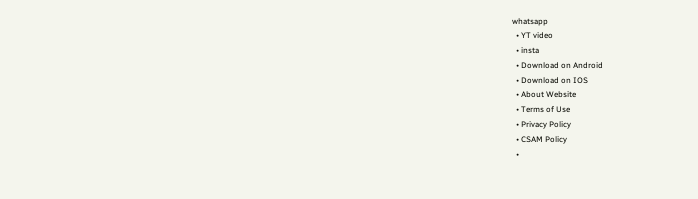whatsapp
  • YT video
  • insta
  • Download on Android
  • Download on IOS
  • About Website
  • Terms of Use
  • Privacy Policy
  • CSAM Policy
  •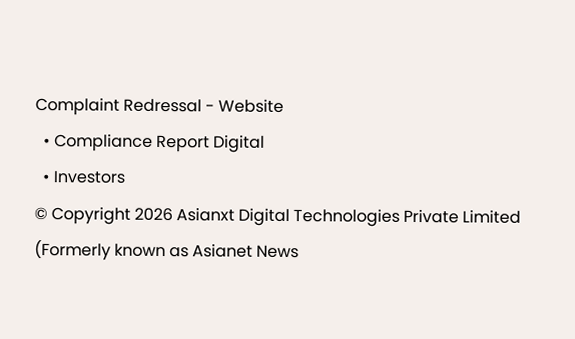Complaint Redressal - Website
  • Compliance Report Digital
  • Investors
© Copyright 2026 Asianxt Digital Technologies Private Limited (Formerly known as Asianet News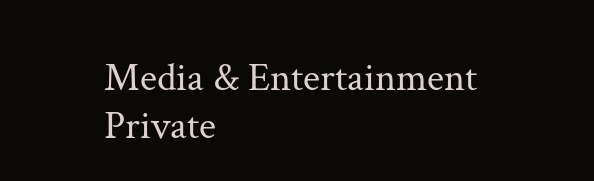Media & Entertainment Private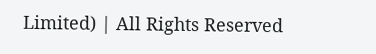Limited) | All Rights Reserved